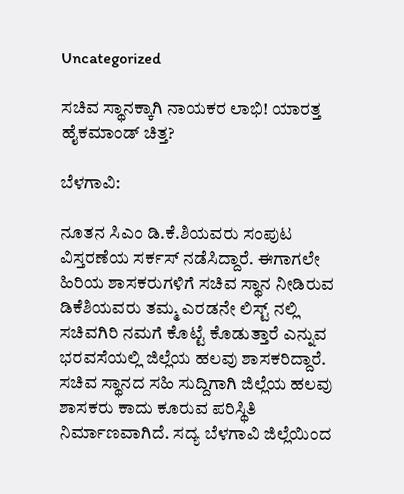Uncategorized

ಸಚಿವ ಸ್ಥಾನಕ್ಕಾಗಿ ನಾಯಕರ ಲಾಭಿ! ಯಾರತ್ತ ಹೈಕಮಾಂಡ್ ಚಿತ್ತ?

ಬೆಳಗಾವಿ:

ನೂತನ ಸಿಎಂ ಡಿ.ಕೆ.ಶಿಯವರು ಸಂಪುಟ ವಿಸ್ತರಣೆಯ ಸರ್ಕಸ್ ನಡೆಸಿದ್ದಾರೆ. ಈಗಾಗಲೇ ಹಿರಿಯ ಶಾಸಕರುಗಳಿಗೆ ಸಚಿವ ಸ್ಥಾನ ನೀಡಿರುವ ಡಿಕೆಶಿಯವರು ತಮ್ಮ ಎರಡನೇ ಲಿಸ್ಟ್ ನಲ್ಲಿ ಸಚಿವಗಿರಿ ನಮಗೆ ಕೊಟ್ಟೆ ಕೊಡುತ್ತಾರೆ ಎನ್ನುವ ಭರವಸೆಯಲ್ಲಿ ಜಿಲ್ಲೆಯ ಹಲವು ಶಾಸಕರಿದ್ದಾರೆ. ಸಚಿವ ಸ್ಥಾನದ ಸಹಿ ಸುದ್ದಿಗಾಗಿ ಜಿಲ್ಲೆಯ ಹಲವು ಶಾಸಕರು ಕಾದು ಕೂರುವ ಪರಿಸ್ಥಿತಿ ನಿರ್ಮಾಣವಾಗಿದೆ. ಸದ್ಯ ಬೆಳಗಾವಿ ಜಿಲ್ಲೆಯಿಂದ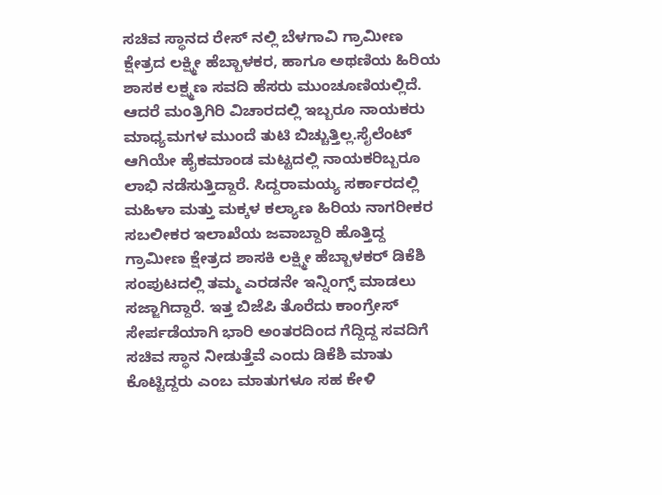ಸಚಿವ ಸ್ಥಾನದ ರೇಸ್ ನಲ್ಲಿ ಬೆಳಗಾವಿ ಗ್ರಾಮೀಣ ಕ್ಷೇತ್ರದ ಲಕ್ಷ್ಮೀ ಹೆಬ್ಬಾಳಕರ, ಹಾಗೂ ಅಥಣಿಯ ಹಿರಿಯ ಶಾಸಕ ಲಕ್ಷ್ಮಣ ಸವದಿ ಹೆಸರು ಮುಂಚೂಣಿಯಲ್ಲಿದೆ.
ಆದರೆ ಮಂತ್ರಿಗಿರಿ ವಿಚಾರದಲ್ಲಿ ಇಬ್ಬರೂ ನಾಯಕರು ಮಾಧ್ಯಮಗಳ ಮುಂದೆ ತುಟಿ ಬಿಚ್ಚುತ್ತಿಲ್ಲ.ಸೈಲೆಂಟ್ ಆಗಿಯೇ ಹೈಕಮಾಂಡ ಮಟ್ಟದಲ್ಲಿ ನಾಯಕರಿಬ್ಬರೂ ಲಾಭಿ ನಡೆಸುತ್ತಿದ್ದಾರೆ. ಸಿದ್ದರಾಮಯ್ಯ ಸರ್ಕಾರದಲ್ಲಿ ಮಹಿಳಾ ಮತ್ತು ಮಕ್ಕಳ ಕಲ್ಯಾಣ ಹಿರಿಯ ನಾಗರೀಕರ ಸಬಲೀಕರ ಇಲಾಖೆಯ ಜವಾಬ್ದಾರಿ ಹೊತ್ತಿದ್ದ ಗ್ರಾಮೀಣ ಕ್ಷೇತ್ರದ ಶಾಸಕಿ ಲಕ್ಷ್ಮೀ ಹೆಬ್ಬಾಳಕರ್ ಡಿಕೆಶಿ ಸಂಪುಟದಲ್ಲಿ ತಮ್ಮ ಎರಡನೇ ಇನ್ನಿಂಗ್ಸ್ ಮಾಡಲು ಸಜ್ಜಾಗಿದ್ದಾರೆ. ಇತ್ತ ಬಿಜೆಪಿ ತೊರೆದು ಕಾಂಗ್ರೇಸ್ ಸೇರ್ಪಡೆಯಾಗಿ ಭಾರಿ ಅಂತರದಿಂದ ಗೆದ್ದಿದ್ದ ಸವದಿಗೆ ಸಚಿವ ಸ್ಥಾನ ನೀಡುತ್ತೆವೆ ಎಂದು ಡಿಕೆಶಿ ಮಾತು ಕೊಟ್ಟಿದ್ದರು ಎಂಬ ಮಾತುಗಳೂ ಸಹ ಕೇಳಿ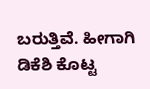ಬರುತ್ತಿವೆ. ಹೀಗಾಗಿ ಡಿಕೆಶಿ ಕೊಟ್ಟ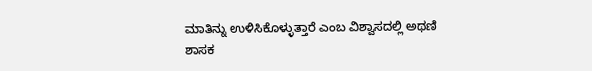ಮಾತಿನ್ನು ಉಳಿಸಿಕೊಳ್ಳುತ್ತಾರೆ ಎಂಬ ವಿಶ್ವಾಸದಲ್ಲಿ ಅಥಣಿ ಶಾಸಕ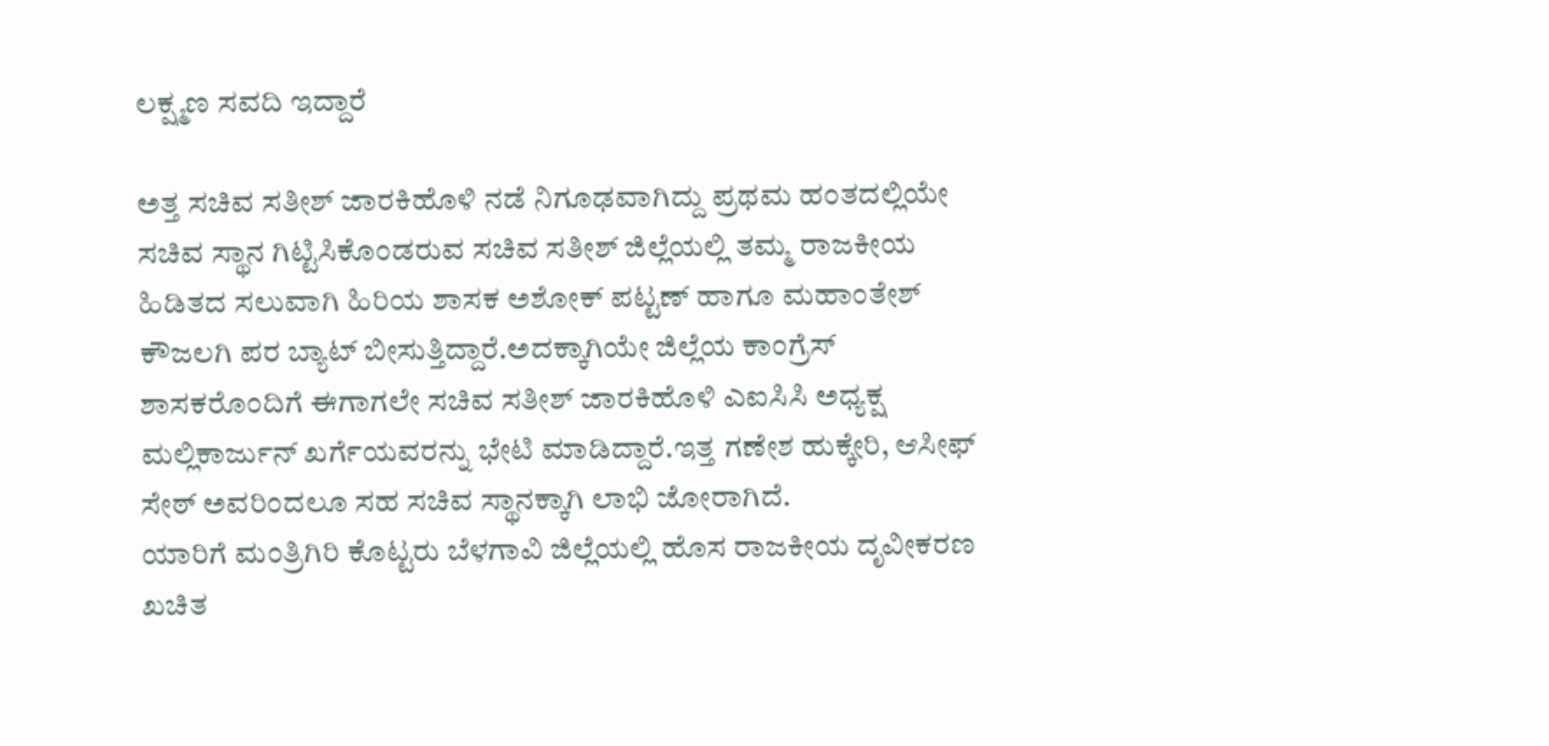ಲಕ್ಷ್ಮಣ ಸವದಿ ಇದ್ದಾರೆ

ಅತ್ತ ಸಚಿವ ಸತೀಶ್ ಜಾರಕಿಹೊಳಿ‌ ನಡೆ ನಿಗೂಢವಾಗಿದ್ದು ಪ್ರಥಮ ಹಂತದಲ್ಲಿಯೇ ಸಚಿವ ಸ್ಥಾನ ಗಿಟ್ಟಿಸಿಕೊಂಡರುವ ಸಚಿವ ಸತೀಶ್ ಜಿಲ್ಲೆಯಲ್ಲಿ ತಮ್ಮ ರಾಜಕೀಯ ಹಿಡಿತದ ಸಲುವಾಗಿ ಹಿರಿಯ ಶಾಸಕ ಅಶೋಕ್ ಪಟ್ಟಣ್ ಹಾಗೂ ಮಹಾಂತೇಶ್ ಕೌಜಲಗಿ ಪರ ಬ್ಯಾಟ್ ಬೀಸುತ್ತಿದ್ದಾರೆ.ಅದಕ್ಕಾಗಿಯೇ ಜಿಲ್ಲೆಯ ಕಾಂಗ್ರೆಸ್ ಶಾಸಕರೊಂದಿಗೆ ಈಗಾಗಲೇ ಸಚಿವ ಸತೀಶ್ ಜಾರಕಿಹೊಳಿ ಎಐಸಿಸಿ ಅಧ್ಯಕ್ಷ ಮಲ್ಲಿಕಾರ್ಜುನ್ ಖರ್ಗೆಯವರನ್ನು ಭೇಟಿ ಮಾಡಿದ್ದಾರೆ.ಇತ್ತ ಗಣೇಶ ಹುಕ್ಕೇರಿ, ಆಸೀಫ್ ಸೇಠ್ ಅವರಿಂದಲೂ ಸಹ ಸಚಿವ ಸ್ಥಾನಕ್ಕಾಗಿ ಲಾಭಿ ಜೋರಾಗಿದೆ.
ಯಾರಿಗೆ ಮಂತ್ರಿಗಿರಿ ಕೊಟ್ಟರು ಬೆಳಗಾವಿ ಜಿಲ್ಲೆಯಲ್ಲಿ ಹೊಸ ರಾಜಕೀಯ ದೃವೀಕರಣ ಖಚಿತ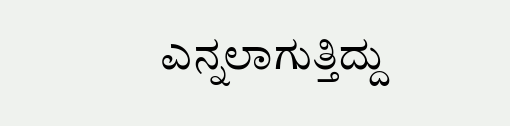ಎನ್ನಲಾಗುತ್ತಿದ್ದು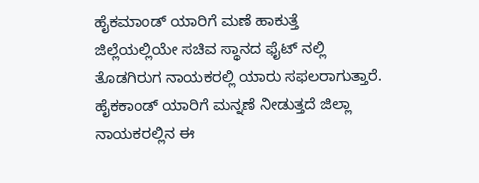ಹೈಕಮಾಂಡ್ ಯಾರಿಗೆ ಮಣೆ ಹಾಕುತ್ತೆ ಜಿಲ್ಲೆಯಲ್ಲಿಯೇ ಸಚಿವ ಸ್ಥಾನದ ಫೈಟ್ ನಲ್ಲಿ  ತೊಡಗಿರುಗ ನಾಯಕರಲ್ಲಿ ಯಾರು ಸಫಲರಾಗುತ್ತಾರೆ. ಹೈಕಕಾಂಡ್ ಯಾರಿಗೆ ಮನ್ನಣೆ ನೀಡುತ್ತದೆ ಜಿಲ್ಲಾ ನಾಯಕರಲ್ಲಿನ ಈ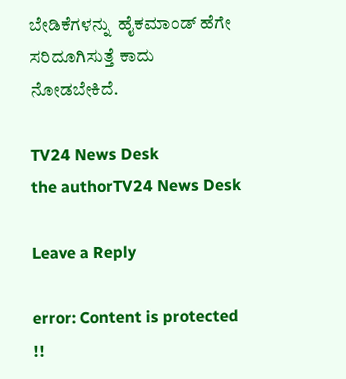ಬೇಡಿಕೆಗಳನ್ನು  ಹೈಕಮಾಂಡ್ ಹೆಗೇ ಸರಿದೂಗಿಸುತ್ತೆ ಕಾದು ನೋಡಬೇಕಿದೆ.

TV24 News Desk
the authorTV24 News Desk

Leave a Reply

error: Content is protected !!